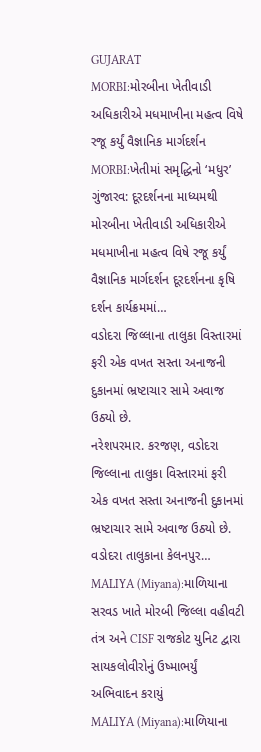GUJARAT
MORBI:મોરબીના ખેતીવાડી અધિકારીએ મધમાખીના મહત્વ વિષે રજૂ કર્યું વૈજ્ઞાનિક માર્ગદર્શન
MORBI:ખેતીમાં સમૃદ્ધિનો ‘મધુર’ ગુંજારવ: દૂરદર્શનના માધ્યમથી મોરબીના ખેતીવાડી અધિકારીએ મધમાખીના મહત્વ વિષે રજૂ કર્યું વૈજ્ઞાનિક માર્ગદર્શન દૂરદર્શનના કૃષિ દર્શન કાર્યક્રમમાં…
વડોદરા જિલ્લાના તાલુકા વિસ્તારમાં ફરી એક વખત સસ્તા અનાજની દુકાનમાં ભ્રષ્ટાચાર સામે અવાજ ઉઠ્યો છે.
નરેશપરમાર. કરજણ, વડોદરા જિલ્લાના તાલુકા વિસ્તારમાં ફરી એક વખત સસ્તા અનાજની દુકાનમાં ભ્રષ્ટાચાર સામે અવાજ ઉઠ્યો છે. વડોદરા તાલુકાના કેલનપુર…
MALIYA (Miyana):માળિયાના સરવડ ખાતે મોરબી જિલ્લા વહીવટી તંત્ર અને CISF રાજકોટ યુનિટ દ્વારા સાયકલોવીરોનું ઉષ્માભર્યું અભિવાદન કરાયું
MALIYA (Miyana):માળિયાના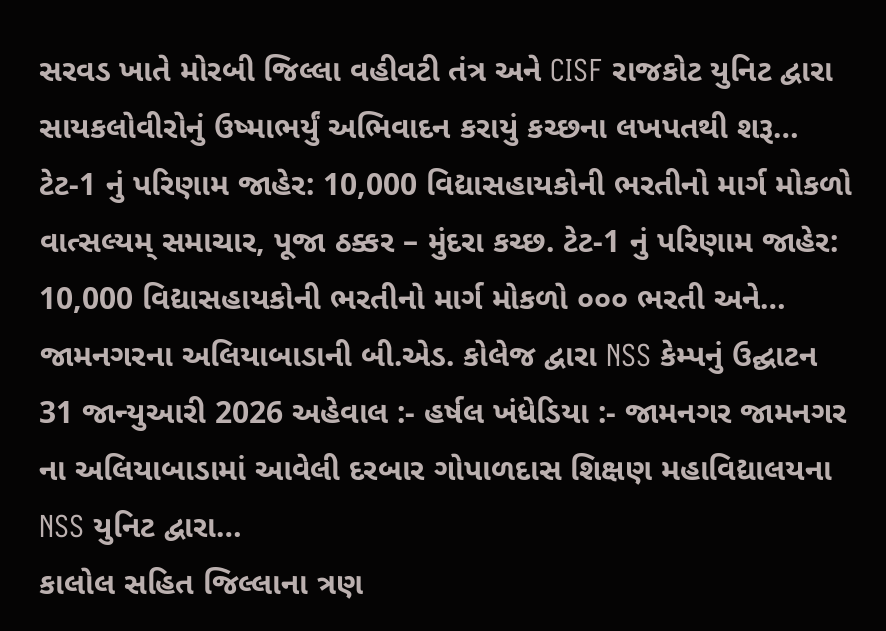સરવડ ખાતે મોરબી જિલ્લા વહીવટી તંત્ર અને CISF રાજકોટ યુનિટ દ્વારા સાયકલોવીરોનું ઉષ્માભર્યું અભિવાદન કરાયું કચ્છના લખપતથી શરૂ…
ટેટ-1 નું પરિણામ જાહેર: 10,000 વિદ્યાસહાયકોની ભરતીનો માર્ગ મોકળો
વાત્સલ્યમ્ સમાચાર, પૂજા ઠક્કર – મુંદરા કચ્છ. ટેટ-1 નું પરિણામ જાહેર: 10,000 વિદ્યાસહાયકોની ભરતીનો માર્ગ મોકળો ૦૦૦ ભરતી અને…
જામનગરના અલિયાબાડાની બી.એડ. કોલેજ દ્વારા NSS કેમ્પનું ઉદ્ઘાટન
31 જાન્યુઆરી 2026 અહેવાલ :- હર્ષલ ખંધેડિયા :- જામનગર જામનગર ના અલિયાબાડામાં આવેલી દરબાર ગોપાળદાસ શિક્ષણ મહાવિદ્યાલયના NSS યુનિટ દ્વારા…
કાલોલ સહિત જિલ્લાના ત્રણ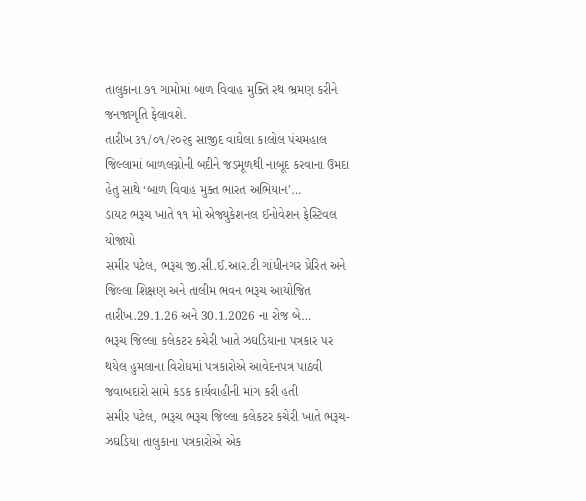તાલુકાના ૭૧ ગામોમાં બાળ વિવાહ મુક્તિ રથ ભ્રમણ કરીને જનજાગૃતિ ફેલાવશે.
તારીખ ૩૧/૦૧/૨૦૨૬ સાજીદ વાઘેલા કાલોલ પંચમહાલ જિલ્લામાં બાળલગ્નોની બદીને જડમૂળથી નાબૂદ કરવાના ઉમદા હેતુ સાથે ‘બાળ વિવાહ મુક્ત ભારત અભિયાન’…
ડાયટ ભરૂચ ખાતે ૧૧ મો એજ્યુકેશનલ ઈનોવેશન ફેસ્ટિવલ યોજાયો
સમીર પટેલ, ભરૂચ જી.સી.ઈ.આર.ટી ગાંધીનગર પ્રેરિત અને જિલ્લા શિક્ષણ અને તાલીમ ભવન ભરૂચ આયોજિત તારીખ.29.1.26 અને 30.1.2026 ના રોજ બે…
ભરૂચ જિલ્લા કલેકટર કચેરી ખાતે ઝઘડિયાના પત્રકાર પર થયેલ હુમલાના વિરોધમાં પત્રકારોએ આવેદનપત્ર પાઠવી જવાબદારો સામે કડક કાર્યવાહીની માંગ કરી હતી
સમીર પટેલ, ભરૂચ ભરૂચ જિલ્લા કલેકટર કચેરી ખાતે ભરૂચ-ઝઘડિયા તાલુકાના પત્રકારોએ એક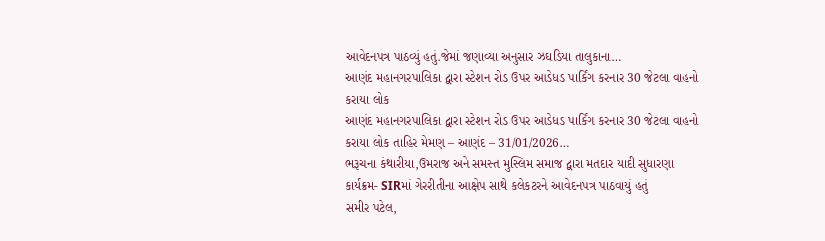આવેદનપત્ર પાઠવ્યું હતું.જેમાં જણાવ્યા અનુસાર ઝઘડિયા તાલુકાના…
આણંદ મહાનગરપાલિકા દ્વારા સ્ટેશન રોડ ઉપર આડેધડ પાર્કિંગ કરનાર 30 જેટલા વાહનો કરાયા લોક
આણંદ મહાનગરપાલિકા દ્વારા સ્ટેશન રોડ ઉપર આડેધડ પાર્કિંગ કરનાર 30 જેટલા વાહનો કરાયા લોક તાહિર મેમણ – આણંદ – 31/01/2026…
ભરૂચના કંથારીયા,ઉમરાજ અને સમસ્ત મુસ્લિમ સમાજ દ્વારા મતદાર યાદી સુધારણા કાર્યક્રમ- SIRમાં ગેરરીતીના આક્ષેપ સાથે કલેકટરને આવેદનપત્ર પાઠવાયું હતું
સમીર પટેલ,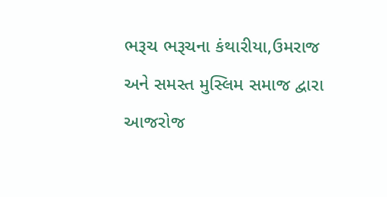ભરૂચ ભરૂચના કંથારીયા,ઉમરાજ અને સમસ્ત મુસ્લિમ સમાજ દ્વારા આજરોજ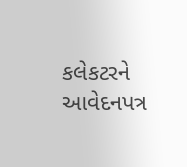કલેકટરને આવેદનપત્ર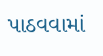પાઠવવામાં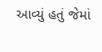આવ્યું હતું જેમાં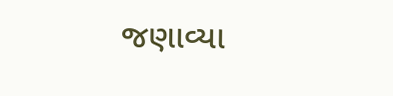જણાવ્યા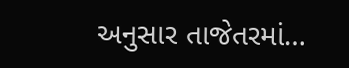અનુસાર તાજેતરમાં…